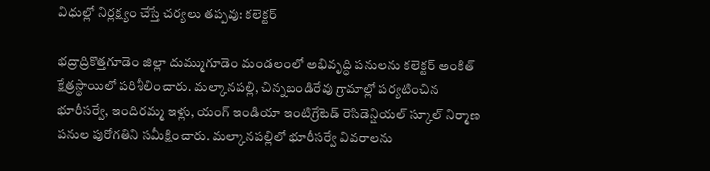విధుల్లో నిర్లక్ష్యం చేస్తే చర్యలు తప్పవు: కలెక్టర్

భద్రాద్రికొత్తగూడెం జిల్లా దుమ్ముగూడెం మండలంలో అభివృద్ధి పనులను కలెక్టర్ అంకిత్ క్షేత్రస్థాయిలో పరిశీలించారు. మల్కానపల్లి, చిన్నబండిరేవు గ్రామాల్లో పర్యటించిన భూరీసర్వే, ఇందిరమ్మ ఇళ్లు, యంగ్ ఇండియా ఇంటిగ్రేటెడ్ రెసిడెన్షియల్ స్కూల్ నిర్మాణ పనుల పురోగతిని సమీక్షించారు. మల్కానపల్లిలో భూరీసర్వే వివరాలను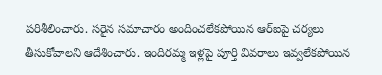పరిశీలించారు. సరైన సమాచారం అందించలేకపోయిన ఆర్ఐపై చర్యలు తీసుకోవాలని ఆదేశించారు. ఇందిరమ్మ ఇళ్లపై పూర్తి వివరాలు ఇవ్వలేకపోయిన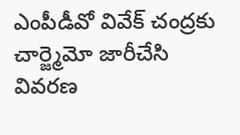ఎంపీడీవో వివేక్ చంద్రకు చార్జ్మెమో జారీచేసి వివరణ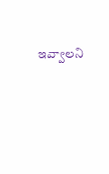ఇవ్వాలని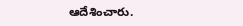ఆదేశించారు.